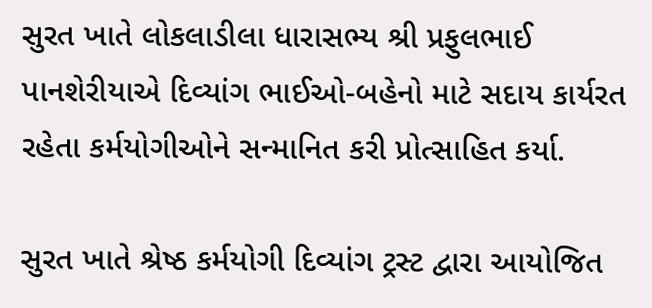સુરત ખાતે લોકલાડીલા ધારાસભ્ય શ્રી પ્રફુલભાઈ પાનશેરીયાએ દિવ્યાંગ ભાઈઓ-બહેનો માટે સદાય કાર્યરત રહેતા કર્મયોગીઓને સન્માનિત કરી પ્રોત્સાહિત કર્યા.

સુરત ખાતે શ્રેષ્ઠ કર્મયોગી દિવ્યાંગ ટ્રસ્ટ દ્વારા આયોજિત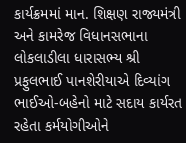કાર્યક્રમમાં માન. શિક્ષણ રાજ્યમંત્રી અને કામરેજ વિધાનસભાના લોકલાડીલા ધારાસભ્ય શ્રી પ્રફુલભાઈ પાનશેરીયાએ દિવ્યાંગ ભાઈઓ-બહેનો માટે સદાય કાર્યરત રહેતા કર્મયોગીઓને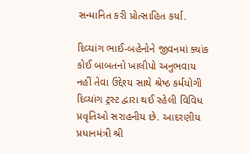સન્માનિત કરી પ્રોત્સાહિત કર્યા.

દિવ્યાંગ ભાઈ-બહેનોને જીવનમાં ક્યાંક કોઈ બાબતનો ખાલીપો અનુભવાય નહીં તેવા ઉદ્દેશ્ય સાથે શ્રેષ્ઠ કર્મયોગી દિવ્યાંગ ટ્રસ્ટ દ્વારા થઈ રહેલી વિવિધ પ્રવૃતિઓ સરાહનીય છે. આદરણીય પ્રધાનમંત્રી શ્રી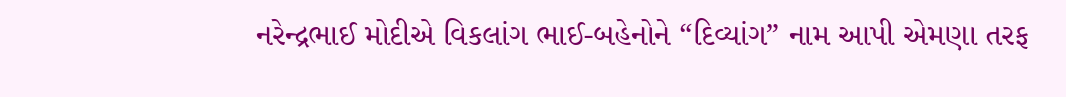નરેન્દ્રભાઈ મોદીએ વિકલાંગ ભાઈ-બહેનોને “દિવ્યાંગ” નામ આપી એમણા તરફ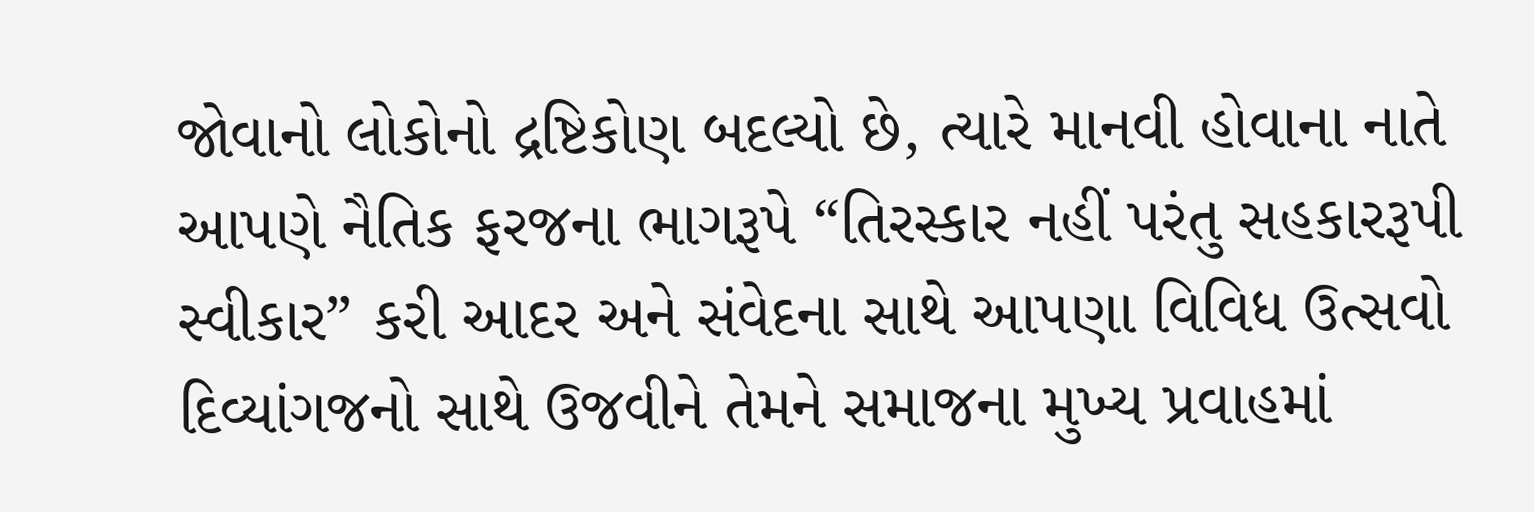જોવાનો લોકોનો દ્રષ્ટિકોણ બદલ્યો છે, ત્યારે માનવી હોવાના નાતે આપણે નૈતિક ફરજના ભાગરૂપે “તિરસ્કાર નહીં પરંતુ સહકારરૂપી સ્વીકાર” કરી આદર અને સંવેદના સાથે આપણા વિવિધ ઉત્સવો દિવ્યાંગજનો સાથે ઉજવીને તેમને સમાજના મુખ્ય પ્રવાહમાં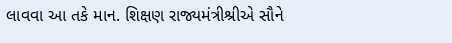લાવવા આ તકે માન. શિક્ષણ રાજ્યમંત્રીશ્રીએ સૌને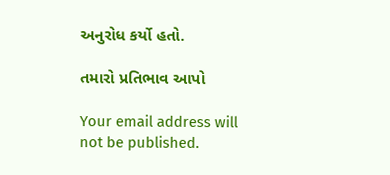અનુરોધ કર્યો હતો.

તમારો પ્રતિભાવ આપો

Your email address will not be published.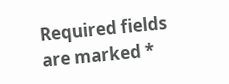Required fields are marked *